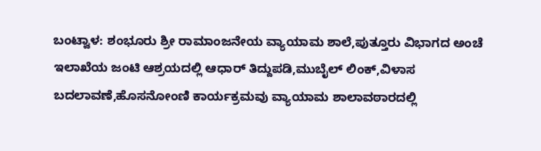ಬಂಟ್ವಾಳ: ಶಂಭೂರು ಶ್ರೀ ರಾಮಾಂಜನೇಯ ವ್ಯಾಯಾಮ ಶಾಲೆ,ಪುತ್ತೂರು ವಿಭಾಗದ ಅಂಚೆ ಇಲಾಖೆಯ ಜಂಟಿ ಆಶ್ರಯದಲ್ಲಿ ಆಧಾರ್ ತಿದ್ದುಪಡಿ,ಮುಬೈಲ್ ಲಿಂಕ್,ವಿಳಾಸ ಬದಲಾವಣೆ,ಹೊಸನೋಂಣಿ ಕಾರ್ಯಕ್ರಮವು ವ್ಯಾಯಾಮ ಶಾಲಾವಠಾರದಲ್ಲಿ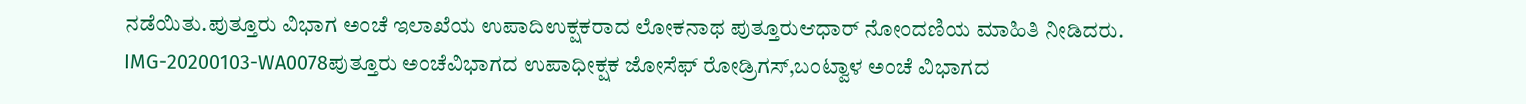ನಡೆಯಿತು‌.ಪುತ್ತೂರು ವಿಭಾಗ ಅಂಚೆ ಇಲಾಖೆಯ ಉಪಾದಿಉಕ್ಷಕರಾದ ಲೋಕನಾಥ ಪುತ್ತೂರುಆಧಾರ್ ನೋಂದಣಿಯ ಮಾಹಿತಿ ನೀಡಿದರು.
IMG-20200103-WA0078ಪುತ್ತೂರು ಅಂಚೆವಿಭಾಗದ ಉಪಾಧೀಕ್ಷಕ ಜೋಸೆಫ್ ರೋಡ್ರಿಗಸ್,ಬಂಟ್ವಾಳ ಅಂಚೆ ವಿಭಾಗದ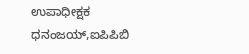ಉಪಾಧೀಕ್ಷಕ ಧನಂಜಯ್,ಐಪಿಪಿಬಿ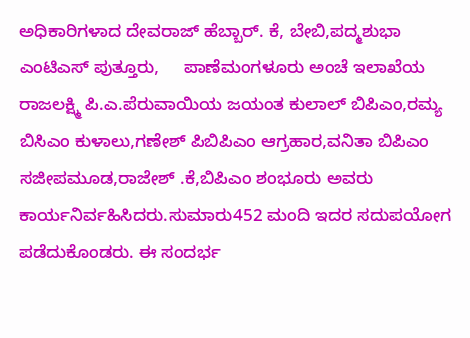ಅಧಿಕಾರಿಗಳಾದ ದೇವರಾಜ್ ಹೆಬ್ಬಾರ್. ಕೆ, ಬೇಬಿ,ಪದ್ಮಶುಭಾ ಎಂಟಿಎಸ್ ಪುತ್ತೂರು,     ಪಾಣೆಮಂಗಳೂರು ಅಂಚೆ ಇಲಾಖೆಯ ರಾಜಲಕ್ಷ್ಮಿ ಪಿ.ಎ.ಪೆರುವಾಯಿಯ ಜಯಂತ ಕುಲಾಲ್ ಬಿಪಿಎಂ,ರಮ್ಯ ಬಿಸಿಎಂ ಕುಳಾಲು,ಗಣೇಶ್ ಪಿಬಿಪಿಎಂ ಆಗ್ರಹಾರ,ವನಿತಾ ಬಿಪಿಎಂ ಸಜೀಪಮೂಡ,ರಾಜೇಶ್ .ಕೆ,ಬಿಪಿಎಂ ಶಂಭೂರು ಅವರು ಕಾರ್ಯನಿರ್ವಹಿಸಿದರು.ಸುಮಾರು452 ಮಂದಿ ಇದರ ಸದುಪಯೋಗ ಪಡೆದುಕೊಂಡರು. ಈ ಸಂದರ್ಭ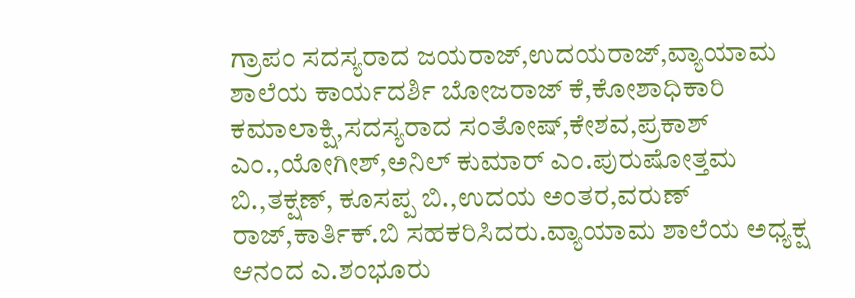ಗ್ರಾಪಂ ಸದಸ್ಯರಾದ ಜಯರಾಜ್,ಉದಯರಾಜ್,ವ್ಯಾಯಾಮ ಶಾಲೆಯ ಕಾರ್ಯದರ್ಶಿ ಬೋಜರಾಜ್ ಕೆ,ಕೋಶಾಧಿಕಾರಿ ಕಮಾಲಾಕ್ಷಿ,ಸದಸ್ಯರಾದ ಸಂತೋಷ್,ಕೇಶವ,ಪ್ರಕಾಶ್ ಎಂ.,ಯೋಗೀಶ್,ಅನಿಲ್ ಕುಮಾರ್ ಎಂ.ಪುರುಷೋತ್ತಮ ಬಿ.,ತಕ್ಷಣ್, ಕೂಸಪ್ಪ ಬಿ.,ಉದಯ ಅಂತರ,ವರುಣ್ ರಾಜ್,ಕಾರ್ತಿಕ್.ಬಿ ಸಹಕರಿಸಿದರು.ವ್ಯಾಯಾಮ ಶಾಲೆಯ ಅಧ್ಯಕ್ಷ ಆನಂದ ಎ.ಶಂಭೂರು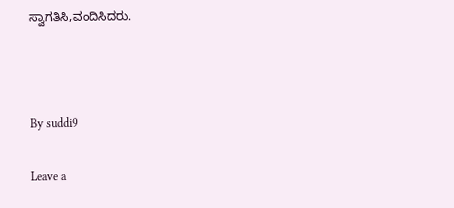ಸ್ವಾಗತಿಸಿ,ವಂದಿಸಿದರು.



By suddi9

Leave a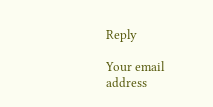Reply

Your email address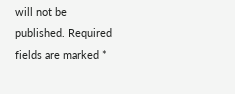will not be published. Required fields are marked *